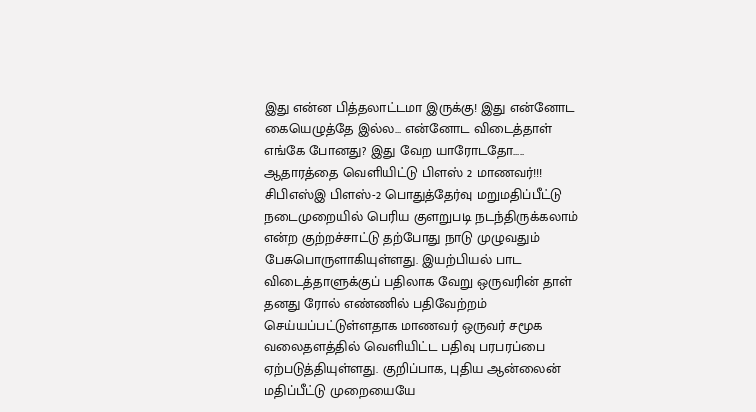இது என்ன பித்தலாட்டமா இருக்கு! இது என்னோட கையெழுத்தே இல்ல... என்னோட விடைத்தாள் எங்கே போனது? இது வேற யாரோடதோ..... ஆதாரத்தை வெளியிட்டு பிளஸ் 2 மாணவர்!!!
சிபிஎஸ்இ பிளஸ்-2 பொதுத்தேர்வு மறுமதிப்பீட்டு நடைமுறையில் பெரிய குளறுபடி நடந்திருக்கலாம் என்ற குற்றச்சாட்டு தற்போது நாடு முழுவதும் பேசுபொருளாகியுள்ளது. இயற்பியல் பாட விடைத்தாளுக்குப் பதிலாக வேறு ஒருவரின் தாள் தனது ரோல் எண்ணில் பதிவேற்றம் செய்யப்பட்டுள்ளதாக மாணவர் ஒருவர் சமூக வலைதளத்தில் வெளியிட்ட பதிவு பரபரப்பை ஏற்படுத்தியுள்ளது. குறிப்பாக, புதிய ஆன்லைன் மதிப்பீட்டு முறையையே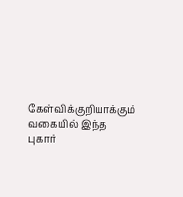கேள்விக்குறியாக்கும் வகையில் இந்த புகார்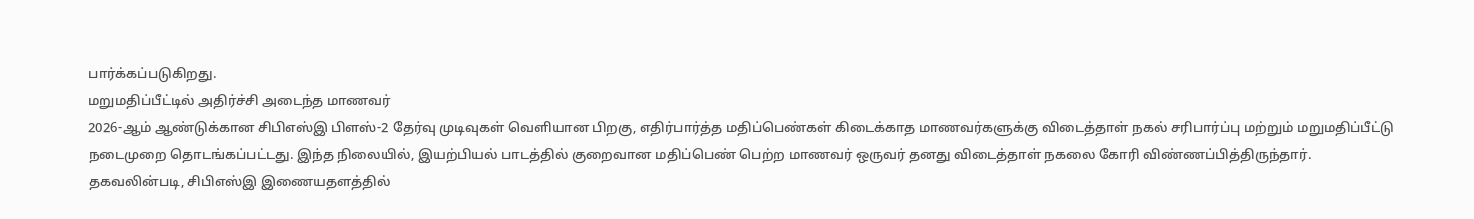பார்க்கப்படுகிறது.
மறுமதிப்பீட்டில் அதிர்ச்சி அடைந்த மாணவர்
2026-ஆம் ஆண்டுக்கான சிபிஎஸ்இ பிளஸ்-2 தேர்வு முடிவுகள் வெளியான பிறகு, எதிர்பார்த்த மதிப்பெண்கள் கிடைக்காத மாணவர்களுக்கு விடைத்தாள் நகல் சரிபார்ப்பு மற்றும் மறுமதிப்பீட்டு நடைமுறை தொடங்கப்பட்டது. இந்த நிலையில், இயற்பியல் பாடத்தில் குறைவான மதிப்பெண் பெற்ற மாணவர் ஒருவர் தனது விடைத்தாள் நகலை கோரி விண்ணப்பித்திருந்தார்.
தகவலின்படி, சிபிஎஸ்இ இணையதளத்தில்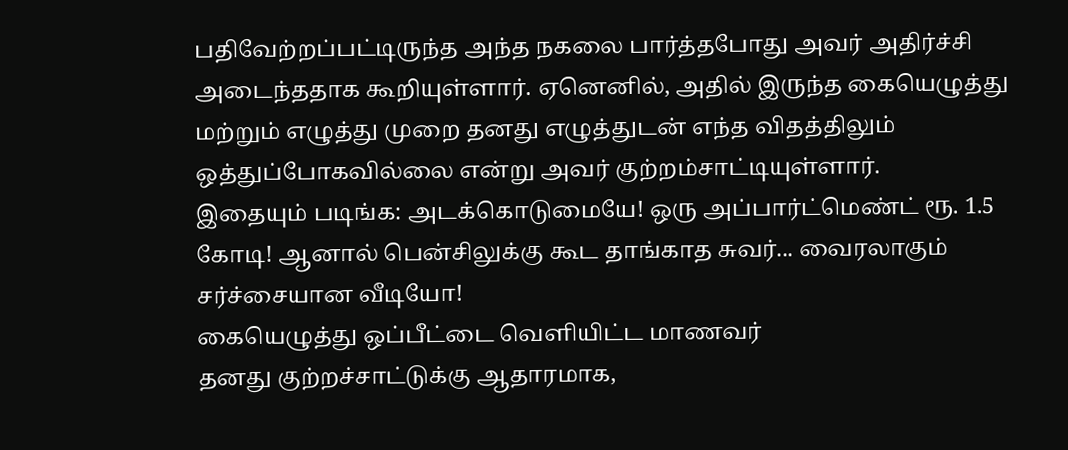பதிவேற்றப்பட்டிருந்த அந்த நகலை பார்த்தபோது அவர் அதிர்ச்சி அடைந்ததாக கூறியுள்ளார். ஏனெனில், அதில் இருந்த கையெழுத்து மற்றும் எழுத்து முறை தனது எழுத்துடன் எந்த விதத்திலும் ஒத்துப்போகவில்லை என்று அவர் குற்றம்சாட்டியுள்ளார்.
இதையும் படிங்க: அடக்கொடுமையே! ஒரு அப்பார்ட்மெண்ட் ரூ. 1.5 கோடி! ஆனால் பென்சிலுக்கு கூட தாங்காத சுவர்... வைரலாகும் சர்ச்சையான வீடியோ!
கையெழுத்து ஒப்பீட்டை வெளியிட்ட மாணவர்
தனது குற்றச்சாட்டுக்கு ஆதாரமாக,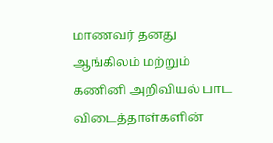மாணவர் தனது ஆங்கிலம் மற்றும் கணினி அறிவியல் பாட விடைத்தாள்களின்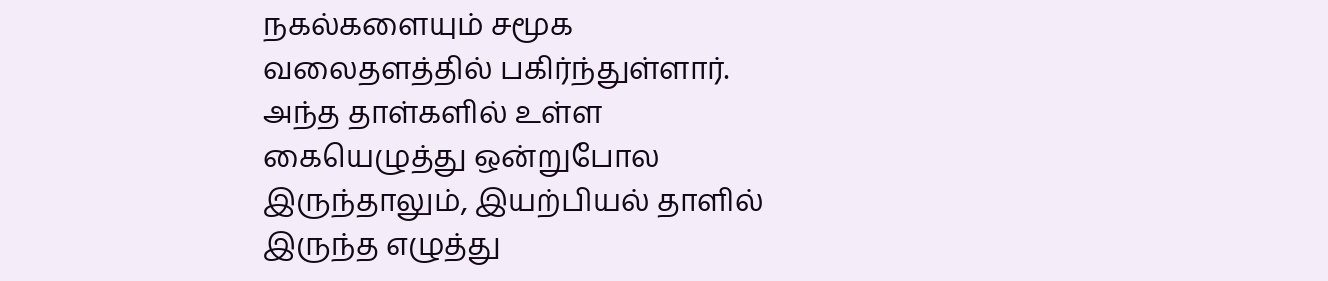நகல்களையும் சமூக வலைதளத்தில் பகிர்ந்துள்ளார். அந்த தாள்களில் உள்ள கையெழுத்து ஒன்றுபோல இருந்தாலும், இயற்பியல் தாளில் இருந்த எழுத்து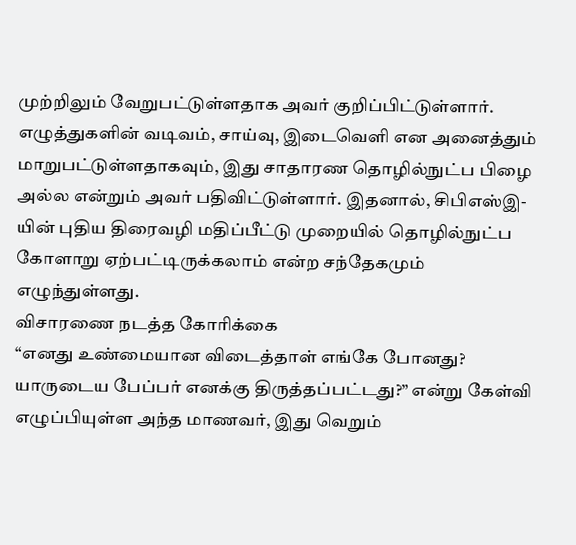முற்றிலும் வேறுபட்டுள்ளதாக அவர் குறிப்பிட்டுள்ளார்.
எழுத்துகளின் வடிவம், சாய்வு, இடைவெளி என அனைத்தும் மாறுபட்டுள்ளதாகவும், இது சாதாரண தொழில்நுட்ப பிழை அல்ல என்றும் அவர் பதிவிட்டுள்ளார். இதனால், சிபிஎஸ்இ-யின் புதிய திரைவழி மதிப்பீட்டு முறையில் தொழில்நுட்ப கோளாறு ஏற்பட்டிருக்கலாம் என்ற சந்தேகமும் எழுந்துள்ளது.
விசாரணை நடத்த கோரிக்கை
“எனது உண்மையான விடைத்தாள் எங்கே போனது? யாருடைய பேப்பர் எனக்கு திருத்தப்பட்டது?” என்று கேள்வி எழுப்பியுள்ள அந்த மாணவர், இது வெறும்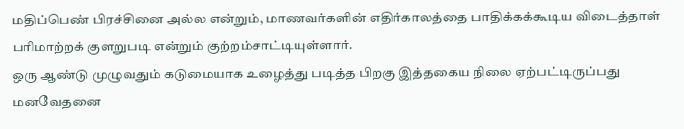மதிப்பெண் பிரச்சினை அல்ல என்றும், மாணவர்களின் எதிர்காலத்தை பாதிக்கக்கூடிய விடைத்தாள் பரிமாற்றக் குளறுபடி என்றும் குற்றம்சாட்டியுள்ளார்.
ஒரு ஆண்டு முழுவதும் கடுமையாக உழைத்து படித்த பிறகு இத்தகைய நிலை ஏற்பட்டிருப்பது மனவேதனை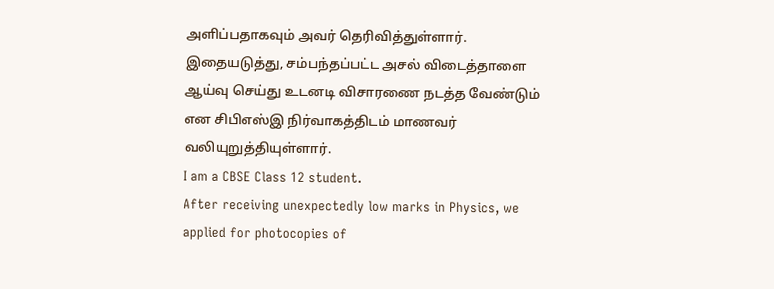அளிப்பதாகவும் அவர் தெரிவித்துள்ளார். இதையடுத்து, சம்பந்தப்பட்ட அசல் விடைத்தாளை ஆய்வு செய்து உடனடி விசாரணை நடத்த வேண்டும் என சிபிஎஸ்இ நிர்வாகத்திடம் மாணவர் வலியுறுத்தியுள்ளார்.
I am a CBSE Class 12 student.
After receiving unexpectedly low marks in Physics, we applied for photocopies of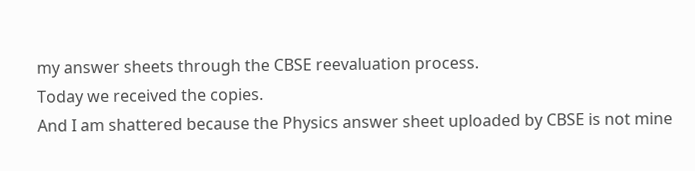my answer sheets through the CBSE reevaluation process.
Today we received the copies.
And I am shattered because the Physics answer sheet uploaded by CBSE is not mine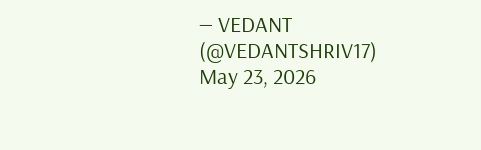— VEDANT (@VEDANTSHRIV17) May 23, 2026